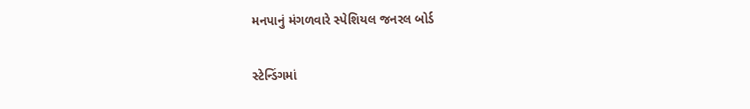મનપાનું મંગળવારે સ્પેશિયલ જનરલ બોર્ડ

સ્ટેન્ડિંગમાં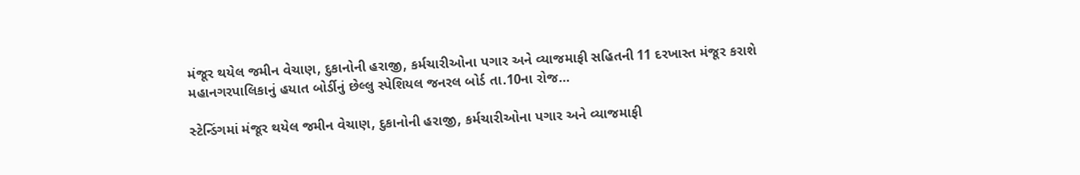મંજૂર થયેલ જમીન વેચાણ, દુકાનોની હરાજી, કર્મચારીઓના પગાર અને વ્યાજમાફી સહિતની 11 દરખાસ્ત મંજૂર કરાશે મહાનગરપાલિકાનું હયાત બોર્ડીનું છેલ્લુ સ્પેશિયલ જનરલ બોર્ડ તા.10ના રોજ…

સ્ટેન્ડિંગમાં મંજૂર થયેલ જમીન વેચાણ, દુકાનોની હરાજી, કર્મચારીઓના પગાર અને વ્યાજમાફી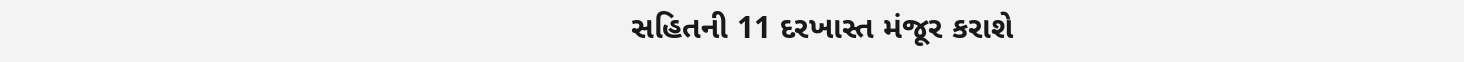સહિતની 11 દરખાસ્ત મંજૂર કરાશે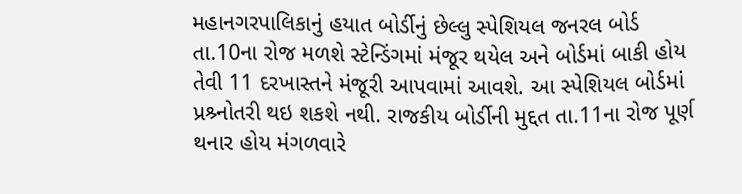મહાનગરપાલિકાનું હયાત બોર્ડીનું છેલ્લુ સ્પેશિયલ જનરલ બોર્ડ તા.10ના રોજ મળશે સ્ટેન્ડિંગમાં મંજૂર થયેલ અને બોર્ડમાં બાકી હોય તેવી 11 દરખાસ્તને મંજૂરી આપવામાં આવશે. આ સ્પેશિયલ બોર્ડમાં પ્રશ્ર્નોતરી થઇ શકશે નથી. રાજકીય બોર્ડીની મુદ્દત તા.11ના રોજ પૂર્ણ થનાર હોય મંગળવારે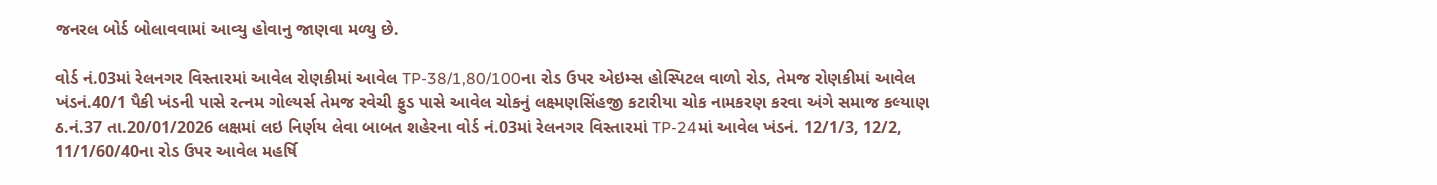જનરલ બોર્ડ બોલાવવામાં આવ્યુ હોવાનુ જાણવા મળ્યુ છે.

વોર્ડ નં.03માં રેલનગર વિસ્તારમાં આવેલ રોણકીમાં આવેલ TP-38/1,80/100ના રોડ ઉપર એઇમ્સ હોસ્પિટલ વાળો રોડ, તેમજ રોણકીમાં આવેલ ખંડનં.40/1 પૈકી ખંડની પાસે રત્નમ ગોલ્યર્સ તેમજ રવેચી ફુડ પાસે આવેલ ચોકનું લક્ષ્મણસિંહજી કટારીયા ચોક નામકરણ કરવા અંગે સમાજ કલ્યાણ ઠ.નં.37 તા.20/01/2026 લક્ષમાં લઇ નિર્ણય લેવા બાબત શહેરના વોર્ડ નં.03માં રેલનગર વિસ્તારમાં TP-24માં આવેલ ખંડનં. 12/1/3, 12/2, 11/1/60/40ના રોડ ઉપર આવેલ મહર્ષિ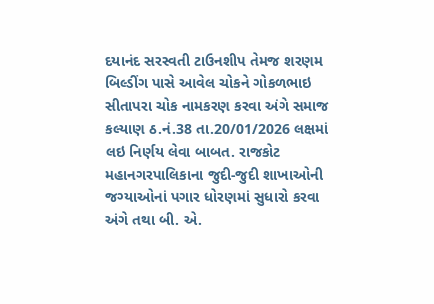દયાનંદ સરસ્વતી ટાઉનશીપ તેમજ શરણમ બિલ્ડીંગ પાસે આવેલ ચોકને ગોકળભાઇ સીતાપરા ચોક નામકરણ કરવા અંગે સમાજ કલ્યાણ ઠ.નં.38 તા.20/01/2026 લક્ષમાં લઇ નિર્ણય લેવા બાબત. રાજકોટ મહાનગરપાલિકાના જુદી-જુદી શાખાઓની જગ્યાઓનાં પગાર ધોરણમાં સુધારો કરવા અંગે તથા બી. એ.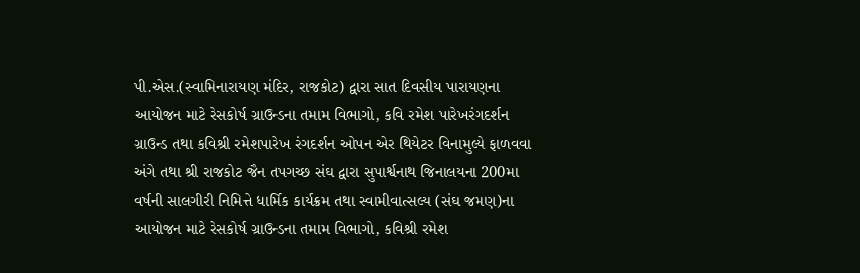પી.એસ.(સ્વામિનારાયણ મંદિર, રાજકોટ) દ્વારા સાત દિવસીય પારાયણના આયોજન માટે રેસકોર્ષ ગ્રાઉન્ડના તમામ વિભાગો, કવિ રમેશ પારેખરંગદર્શન ગ્રાઉન્ડ તથા કવિશ્રી રમેશપારેખ રંગદર્શન ઓપન એર થિયેટર વિનામુલ્યે ફાળવવા અંગે તથા શ્રી રાજકોટ જૈન તપગચ્છ સંઘ દ્વારા સુપાર્શ્વનાથ જિનાલયના 200મા વર્ષની સાલગીરી નિમિત્તે ધાર્મિક કાર્યક્રમ તથા સ્વામીવાત્સલ્ય (સંઘ જમણ)ના આયોજન માટે રેસકોર્ષ ગ્રાઉન્ડના તમામ વિભાગો, કવિશ્રી રમેશ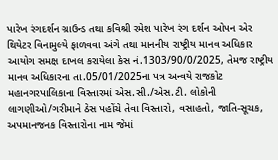પારેખ રંગદર્શન ગ્રાઉન્ડ તથા કવિશ્રી રમેશ પારેખ રંગ દર્શન ઓપન એર થિયેટર વિનામુલ્યે ફાળવવા અંગે તથા માનનીય રાષ્ટ્રીય માનવ અધિકાર આયોગ સમક્ષ દાખલ કરાયેલા કેસ નં.1303/90/0/2025, તેમજ રાષ્ટ્રીય માનવ અધિકારના તા.05/01/2025ના પત્ર અન્વયે રાજકોટ મહાનગરપાલિકાના વિસ્તારમાં એસ.સી./એસ.ટી. લોકોની લાગણીઓ/ગરીમાને ઠેસ પહોંચે તેવા વિસ્તારો, વસાહતો, જાતિ-સૂચક, અપમાનજનક વિસ્તારોના નામ જેમાં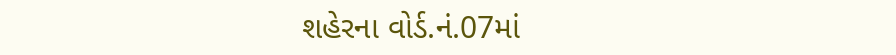શહેરના વોર્ડ.નં.07માં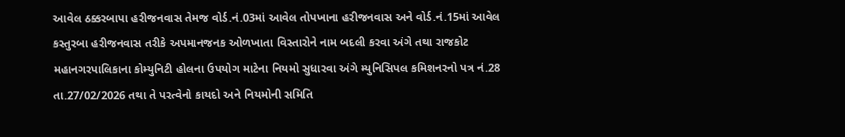આવેલ ઠક્કરબાપા હરીજનવાસ તેમજ વોર્ડ.નં.03માં આવેલ તોપખાના હરીજનવાસ અને વોર્ડ.નં.15માં આવેલ કસ્તુરબા હરીજનવાસ તરીકે અપમાનજનક ઓળખાતા વિસ્તારોને નામ બદલી કરવા અંગે તથા રાજકોટ મહાનગરપાલિકાના કોમ્યુનિટી હોલના ઉપયોગ માટેના નિયમો સુધારવા અંગે મ્યુનિસિપલ કમિશનરનો પત્ર નં.28 તા.27/02/2026 તથા તે પરત્વેનો કાયદો અને નિયમોની સમિતિ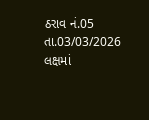ઠરાવ નં.05 તા.03/03/2026 લક્ષમાં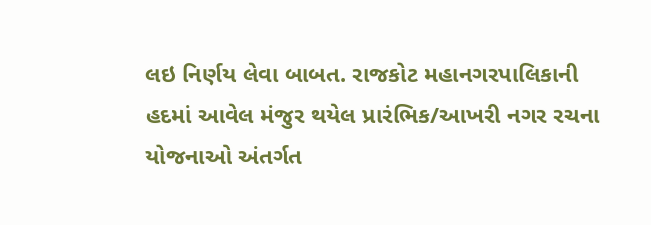લઇ નિર્ણય લેવા બાબત. રાજકોટ મહાનગરપાલિકાની હદમાં આવેલ મંજુર થયેલ પ્રારંભિક/આખરી નગર રચના યોજનાઓ અંતર્ગત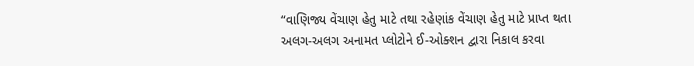“વાણિજ્ય વેંચાણ હેતુ માટે તથા રહેણાંક વેંચાણ હેતુ માટે પ્રાપ્ત થતા અલગ-અલગ અનામત પ્લોટોને ઈ-ઓક્શન દ્વારા નિકાલ કરવા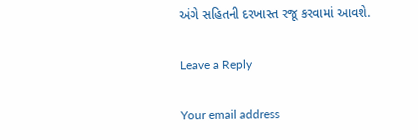અંગે સહિતની દરખાસ્ત રજૂ કરવામાં આવશે.

Leave a Reply

Your email address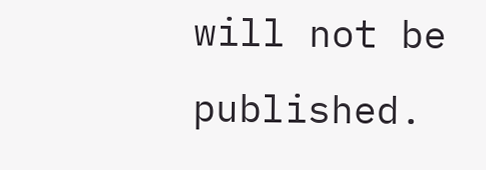will not be published.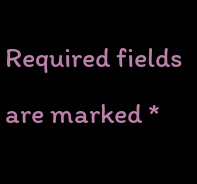Required fields are marked *